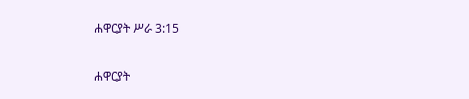ሐዋርያት ሥራ 3:15

ሐዋርያት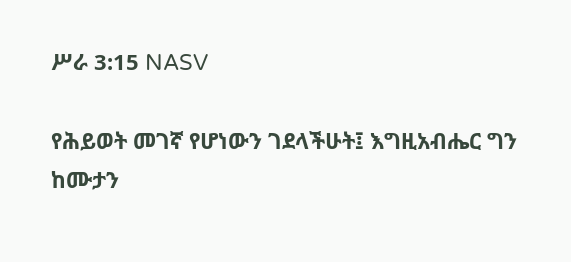ሥራ 3:15 NASV

የሕይወት መገኛ የሆነውን ገደላችሁት፤ እግዚአብሔር ግን ከሙታን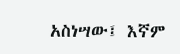አስነሣው፤ እኛም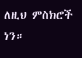ለዚህ ምስክሮች ነን።